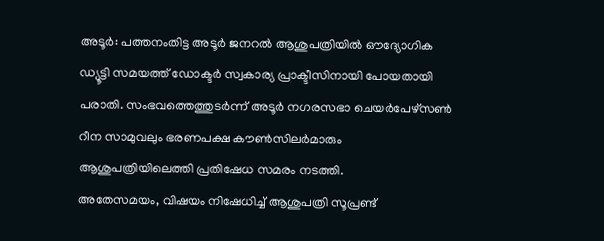അടൂർ: പത്തനംതിട്ട അടൂർ ജനറൽ ആശുപത്രിയിൽ ഔദ്യോഗിക ഡ്യൂട്ടി സമയത്ത് ഡോക്ടർ സ്വകാര്യ പ്രാക്ടീസിനായി പോയതായി പരാതി. സംഭവത്തെത്തുടർന്ന് അടൂർ നഗരസഭാ ചെയർപേഴ്സൺ റീന സാമുവലും ഭരണപക്ഷ കൗൺസിലർമാരും ആശുപത്രിയിലെത്തി പ്രതിഷേധ സമരം നടത്തി.
അതേസമയം, വിഷയം നിഷേധിച്ച് ആശുപത്രി സൂപ്രണ്ട്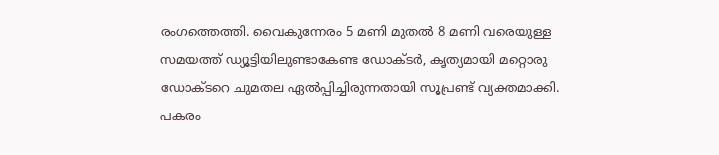രംഗത്തെത്തി. വൈകുന്നേരം 5 മണി മുതൽ 8 മണി വരെയുള്ള സമയത്ത് ഡ്യൂട്ടിയിലുണ്ടാകേണ്ട ഡോക്ടർ, കൃത്യമായി മറ്റൊരു ഡോക്ടറെ ചുമതല ഏൽപ്പിച്ചിരുന്നതായി സൂപ്രണ്ട് വ്യക്തമാക്കി. പകരം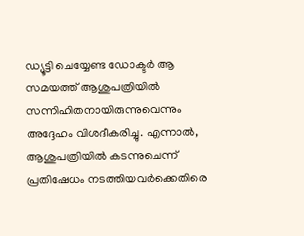ഡ്യൂട്ടി ചെയ്യേണ്ട ഡോക്ടർ ആ സമയത്ത് ആശുപത്രിയിൽ സന്നിഹിതനായിരുന്നുവെന്നും അദ്ദേഹം വിശദീകരിച്ചു. എന്നാൽ, ആശുപത്രിയിൽ കടന്നുചെന്ന് പ്രതിഷേധം നടത്തിയവർക്കെതിരെ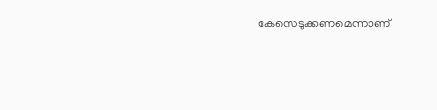കേസെടുക്കണമെന്നാണ്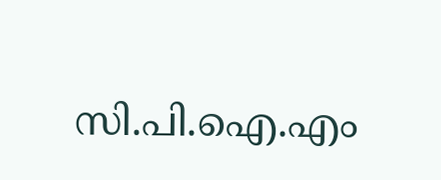സി.പി.ഐ.എം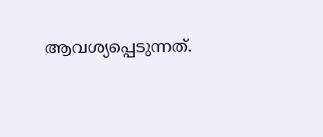ആവശ്യപ്പെടുന്നത്.